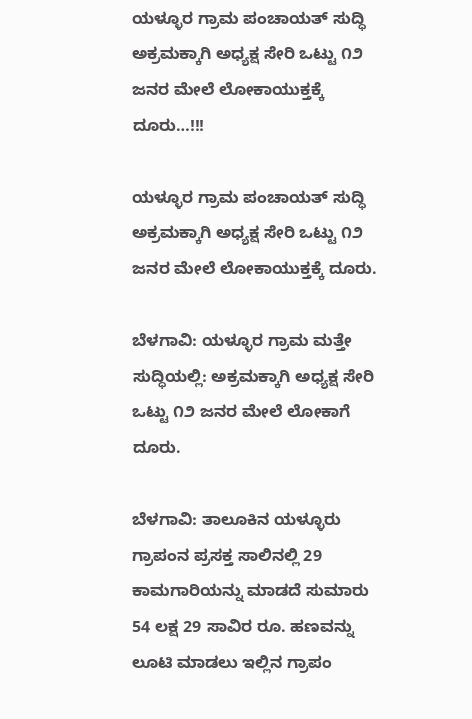ಯಳ್ಳೂರ ಗ್ರಾಮ ಪಂಚಾಯತ್ ಸುದ್ಧಿ ಅಕ್ರಮಕ್ಕಾಗಿ ಅಧ್ಯಕ್ಷ ಸೇರಿ ಒಟ್ಟು ೧೨ ಜನರ ಮೇಲೆ ಲೋಕಾಯುಕ್ತಕ್ಕೆ ದೂರು…!!!

ಯಳ್ಳೂರ ಗ್ರಾಮ ಪಂಚಾಯತ್ ಸುದ್ಧಿ ಅಕ್ರಮಕ್ಕಾಗಿ ಅಧ್ಯಕ್ಷ ಸೇರಿ ಒಟ್ಟು ೧೨ ಜನರ ಮೇಲೆ ಲೋಕಾಯುಕ್ತಕ್ಕೆ ದೂರು.

ಬೆಳಗಾವಿ: ಯಳ್ಳೂರ ಗ್ರಾಮ ಮತ್ತೇ ಸುದ್ಧಿಯಲ್ಲಿ: ಅಕ್ರಮಕ್ಕಾಗಿ ಅಧ್ಯಕ್ಷ ಸೇರಿ ಒಟ್ಟು ೧೨ ಜನರ ಮೇಲೆ ಲೋಕಾಗೆ ದೂರು.

ಬೆಳಗಾವಿ: ತಾಲೂಕಿನ ಯಳ್ಳೂರು ಗ್ರಾಪಂನ ಪ್ರಸಕ್ತ ಸಾಲಿನಲ್ಲಿ 29 ಕಾಮಗಾರಿಯನ್ನು ಮಾಡದೆ ಸುಮಾರು 54 ಲಕ್ಷ 29 ಸಾವಿರ ರೂ. ಹಣವನ್ನು ಲೂಟಿ ಮಾಡಲು ಇಲ್ಲಿನ ಗ್ರಾಪಂ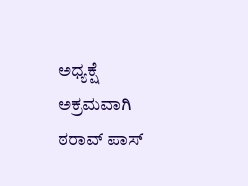ಅಧ್ಯಕ್ಷೆ ಅಕ್ರಮವಾಗಿ ಠರಾವ್ ಪಾಸ್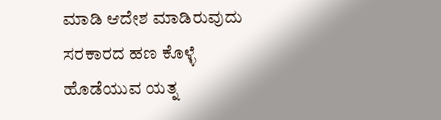ಮಾಡಿ ಆದೇಶ ಮಾಡಿರುವುದು ಸರಕಾರದ ಹಣ ಕೊಳ್ಳೆ ಹೊಡೆಯುವ ಯತ್ನ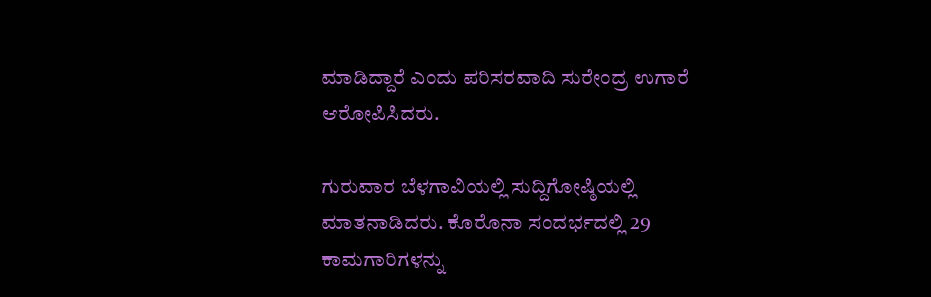ಮಾಡಿದ್ದಾರೆ ಎಂದು ಪರಿಸರವಾದಿ ಸುರೇಂದ್ರ ಉಗಾರೆ ಆರೋಪಿಸಿದರು.

ಗುರುವಾರ ಬೆಳಗಾವಿಯಲ್ಲಿ ಸುದ್ದಿಗೋಷ್ಠಿಯಲ್ಲಿ ಮಾತನಾಡಿದರು. ಕೊರೊನಾ ಸಂದರ್ಭದಲ್ಲಿ 29 ಕಾಮಗಾರಿಗಳನ್ನು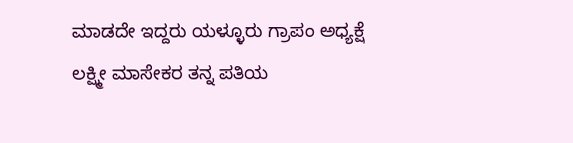ಮಾಡದೇ ಇದ್ದರು ಯಳ್ಳೂರು ಗ್ರಾಪಂ ಅಧ್ಯಕ್ಷೆ ಲಕ್ಷ್ಮೀ ಮಾಸೇಕರ ತನ್ನ ಪತಿಯ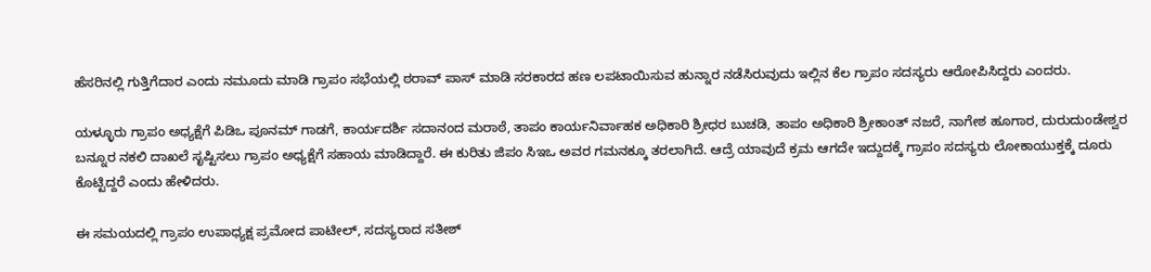ಹೆಸರಿನಲ್ಲಿ ಗುತ್ತಿಗೆದಾರ ಎಂದು ನಮೂದು ಮಾಡಿ ಗ್ರಾಪಂ ಸಭೆಯಲ್ಲಿ ಠರಾವ್ ಪಾಸ್ ಮಾಡಿ ಸರಕಾರದ ಹಣ ಲಪಟಾಯಿಸುವ ಹುನ್ನಾರ ನಡೆಸಿರುವುದು ಇಲ್ಲಿನ ಕೆಲ ಗ್ರಾಪಂ ಸದಸ್ಯರು ಆರೋಪಿಸಿದ್ದರು ಎಂದರು.

ಯಳ್ಳೂರು ಗ್ರಾಪಂ ಅಧ್ಯಕ್ಷೆಗೆ ಪಿಡಿಒ ಪೂನಮ್ ಗಾಡಗೆ, ಕಾರ್ಯದರ್ಶಿ ಸದಾನಂದ ಮರಾಠೆ, ತಾಪಂ ಕಾರ್ಯನಿರ್ವಾಹಕ ಅಧಿಕಾರಿ ಶ್ರೀಧರ ಬುಚಡಿ, ತಾಪಂ ಅಧಿಕಾರಿ ಶ್ರೀಕಾಂತ್ ನಜರೆ, ನಾಗೇಶ ಹೂಗಾರ, ದುರುದುಂಡೇಶ್ವರ ಬನ್ನೂರ ನಕಲಿ ದಾಖಲೆ ಸೃಷ್ಟಿಸಲು ಗ್ರಾಪಂ ಅಧ್ಯಕ್ಷೆಗೆ ಸಹಾಯ ಮಾಡಿದ್ದಾರೆ. ಈ ಕುರಿತು ಜಿಪಂ ಸಿಇಒ ಅವರ ಗಮನಕ್ಕೂ ತರಲಾಗಿದೆ. ಆದ್ರೆ ಯಾವುದೆ ಕ್ರಮ ಆಗದೇ ಇದ್ದುದಕ್ಕೆ ಗ್ರಾಪಂ ಸದಸ್ಯರು ಲೋಕಾಯುಕ್ತಕ್ಕೆ ದೂರು ಕೊಟ್ಟಿದ್ದರೆ ಎಂದು ಹೇಳಿದರು.

ಈ ಸಮಯದಲ್ಲಿ ಗ್ರಾಪಂ ಉಪಾಧ್ಯಕ್ಷ ಪ್ರಮೋದ ಪಾಟೀಲ್, ಸದಸ್ಯರಾದ ಸತೀಶ್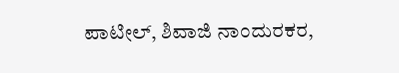ಪಾಟೀಲ್, ಶಿವಾಜಿ ನಾಂದುರಕರ,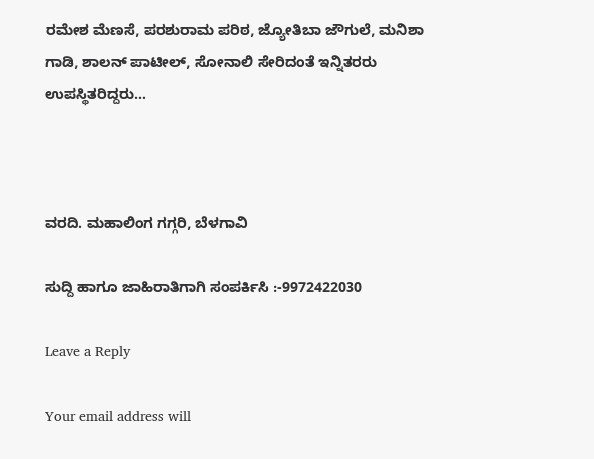ರಮೇಶ ಮೆಣಸೆ, ಪರಶುರಾಮ ಪರಿಠ, ಜ್ಯೋತಿಬಾ ಜೌಗುಲೆ, ಮನಿಶಾ ಗಾಡಿ, ಶಾಲನ್ ಪಾಟೀಲ್, ಸೋನಾಲಿ ಸೇರಿದಂತೆ ಇನ್ನಿತರರು ಉಪಸ್ಥಿತರಿದ್ದರು…



ವರದಿ. ಮಹಾಲಿಂಗ ಗಗ್ಗರಿ, ಬೆಳಗಾವಿ

ಸುದ್ದಿ ಹಾಗೂ ಜಾಹಿರಾತಿಗಾಗಿ ಸಂಪರ್ಕಿಸಿ :-9972422030

Leave a Reply

Your email address will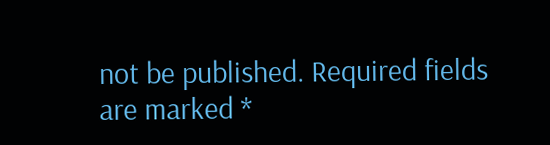not be published. Required fields are marked *